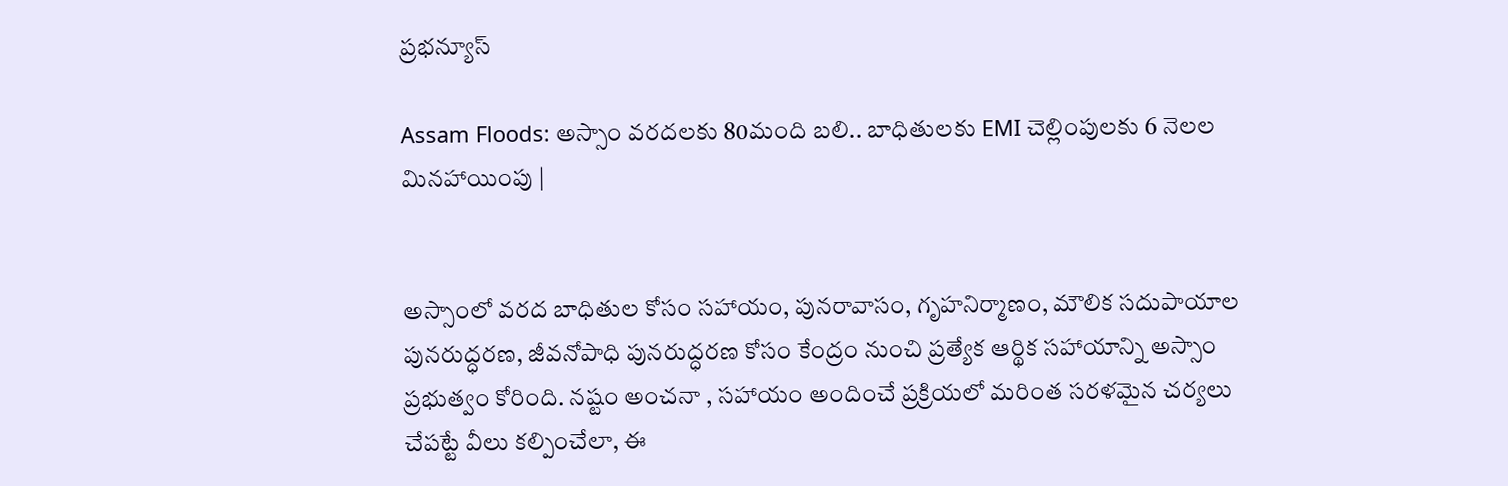ప్రభన్యూస్

Assam Floods: అస్సాం వరదలకు 80మంది బలి.. బాధితులకు EMI చెల్లింపులకు 6 నెలల మినహాయింపు |


అస్సాంలో వరద బాధితుల కోసం సహాయం, పునరావాసం, గృహనిర్మాణం, మౌలిక సదుపాయాల పునరుద్ధరణ, జీవనోపాధి పునరుద్ధరణ కోసం కేంద్రం నుంచి ప్రత్యేక ఆర్థిక సహాయాన్ని అస్సాం ప్రభుత్వం కోరింది. నష్టం అంచనా , సహాయం అందించే ప్రక్రియలో మరింత సరళమైన చర్యలు చేపట్టే వీలు కల్పించేలా, ఈ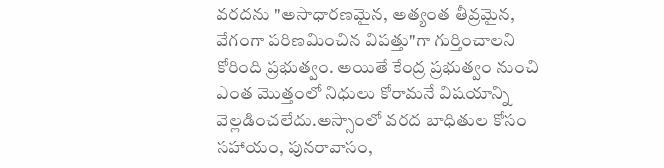వరదను "అసాధారణమైన, అత్యంత తీవ్రమైన, వేగంగా పరిణమించిన విపత్తు"గా గుర్తించాలని కోరింది ప్రభుత్వం. అయితే కేంద్ర ప్రభుత్వం నుంచి ఎంత మొత్తంలో నిధులు కోరామనే విషయాన్ని వెల్లడించలేదు.అస్సాంలో వరద బాధితుల కోసం సహాయం, పునరావాసం,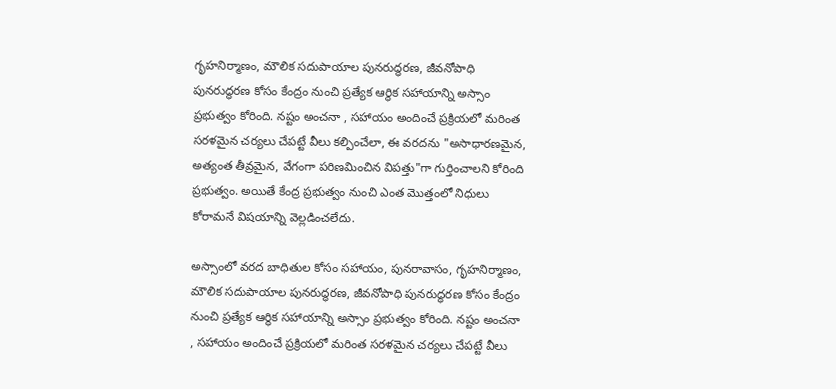గృహనిర్మాణం, మౌలిక సదుపాయాల పునరుద్ధరణ, జీవనోపాధి పునరుద్ధరణ కోసం కేంద్రం నుంచి ప్రత్యేక ఆర్థిక సహాయాన్ని అస్సాం ప్రభుత్వం కోరింది. నష్టం అంచనా , సహాయం అందించే ప్రక్రియలో మరింత సరళమైన చర్యలు చేపట్టే వీలు కల్పించేలా, ఈ వరదను "అసాధారణమైన, అత్యంత తీవ్రమైన, వేగంగా పరిణమించిన విపత్తు"గా గుర్తించాలని కోరింది ప్రభుత్వం. అయితే కేంద్ర ప్రభుత్వం నుంచి ఎంత మొత్తంలో నిధులు కోరామనే విషయాన్ని వెల్లడించలేదు.

అస్సాంలో వరద బాధితుల కోసం సహాయం, పునరావాసం, గృహనిర్మాణం, మౌలిక సదుపాయాల పునరుద్ధరణ, జీవనోపాధి పునరుద్ధరణ కోసం కేంద్రం నుంచి ప్రత్యేక ఆర్థిక సహాయాన్ని అస్సాం ప్రభుత్వం కోరింది. నష్టం అంచనా , సహాయం అందించే ప్రక్రియలో మరింత సరళమైన చర్యలు చేపట్టే వీలు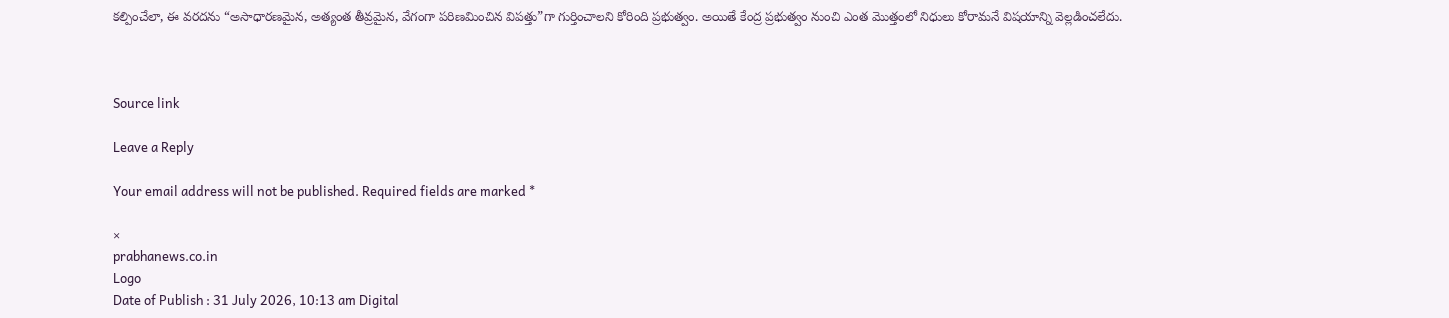కల్పించేలా, ఈ వరదను “అసాధారణమైన, అత్యంత తీవ్రమైన, వేగంగా పరిణమించిన విపత్తు”గా గుర్తించాలని కోరింది ప్రభుత్వం. అయితే కేంద్ర ప్రభుత్వం నుంచి ఎంత మొత్తంలో నిధులు కోరామనే విషయాన్ని వెల్లడించలేదు.



Source link

Leave a Reply

Your email address will not be published. Required fields are marked *

×
prabhanews.co.in
Logo
Date of Publish : 31 July 2026, 10:13 am Digital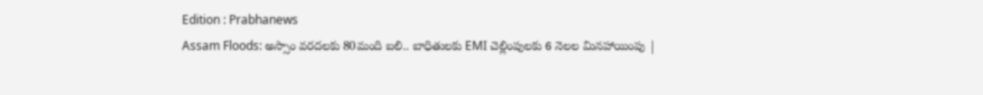Edition : Prabhanews
Assam Floods: అస్సాం వరదలకు 80మంది బలి.. బాధితులకు EMI చెల్లింపులకు 6 నెలల మినహాయింపు |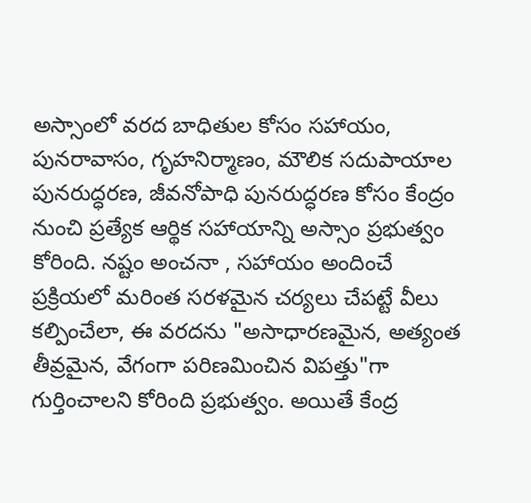అస్సాంలో వరద బాధితుల కోసం సహాయం, పునరావాసం, గృహనిర్మాణం, మౌలిక సదుపాయాల పునరుద్ధరణ, జీవనోపాధి పునరుద్ధరణ కోసం కేంద్రం నుంచి ప్రత్యేక ఆర్థిక సహాయాన్ని అస్సాం ప్రభుత్వం కోరింది. నష్టం అంచనా , సహాయం అందించే ప్రక్రియలో మరింత సరళమైన చర్యలు చేపట్టే వీలు కల్పించేలా, ఈ వరదను "అసాధారణమైన, అత్యంత తీవ్రమైన, వేగంగా పరిణమించిన విపత్తు"గా గుర్తించాలని కోరింది ప్రభుత్వం. అయితే కేంద్ర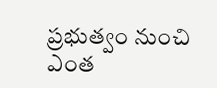ప్రభుత్వం నుంచి ఎంత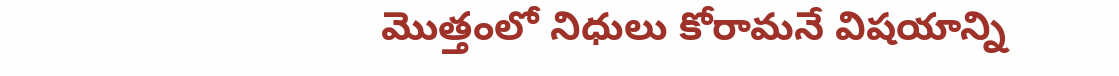మొత్తంలో నిధులు కోరామనే విషయాన్ని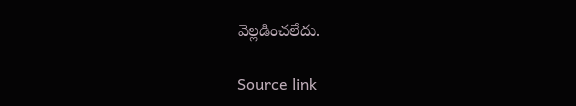వెల్లడించలేదు.

Source link